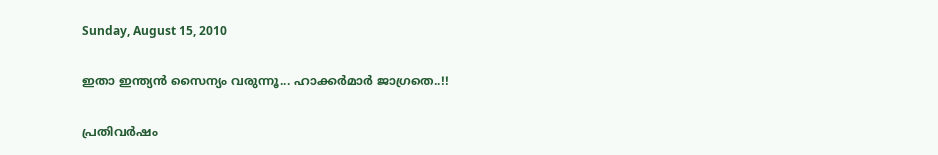Sunday, August 15, 2010

ഇതാ ഇന്ത്യന്‍ സൈന്യം വരുന്നൂ... ഹാക്കര്‍മാര്‍ ജാഗ്രതെ..!!

പ്രതിവര്‍ഷം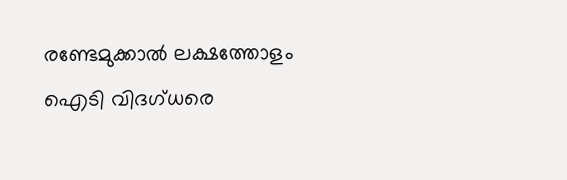രണ്ടേമുക്കാല്‍ ലക്ഷത്തോളം ഐടി വിദഗ്ധരെ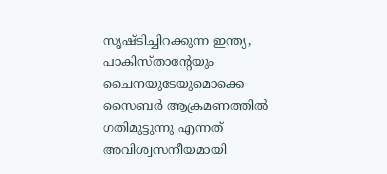സൃഷ്ടിച്ചിറക്കുന്ന ഇന്ത്യ, പാകിസ്താന്റേയും ചൈനയുടേയുമൊക്കെ സൈബര്‍ ആക്രമണത്തില്‍ ഗതിമുട്ടുന്നു എന്നത് അവിശ്വസനീയമായി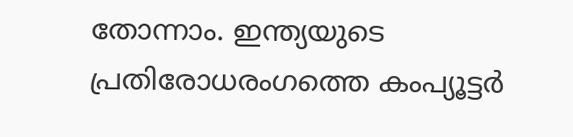തോന്നാം. ഇന്ത്യയുടെ പ്രതിരോധരംഗത്തെ കംപ്യൂട്ടര്‍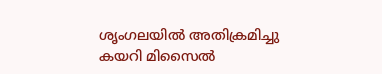ശൃംഗലയില്‍ അതിക്രമിച്ചു കയറി മിസൈല്‍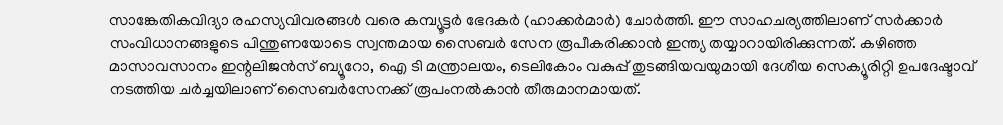സാങ്കേതികവിദ്യാ രഹസ്യവിവരങ്ങള്‍ വരെ കമ്പ്യൂട്ടര്‍ ഭേദകര്‍ (ഹാക്കര്‍മാര്‍) ചോര്‍ത്തി. ഈ സാഹചര്യത്തിലാണ് സര്‍ക്കാര്‍ സംവിധാനങ്ങളുടെ പിന്തുണയോടെ സ്വന്തമായ സൈബര്‍ സേന രൂപീകരിക്കാന്‍ ഇന്ത്യ തയ്യാറായിരിക്കുന്നത്. കഴിഞ്ഞ മാസാവസാനം ഇന്റലിജന്‍സ് ബ്യൂറോ, ഐ ടി മന്ത്രാലയം, ടെലികോം വകുപ്പ് തുടങ്ങിയവയുമായി ദേശീയ സെക്യൂരിറ്റി ഉപദേഷ്ടാവ് നടത്തിയ ചര്‍ച്ചയിലാണ് സൈബര്‍സേനക്ക് രൂപംനല്‍കാന്‍ തീരുമാനമായത്.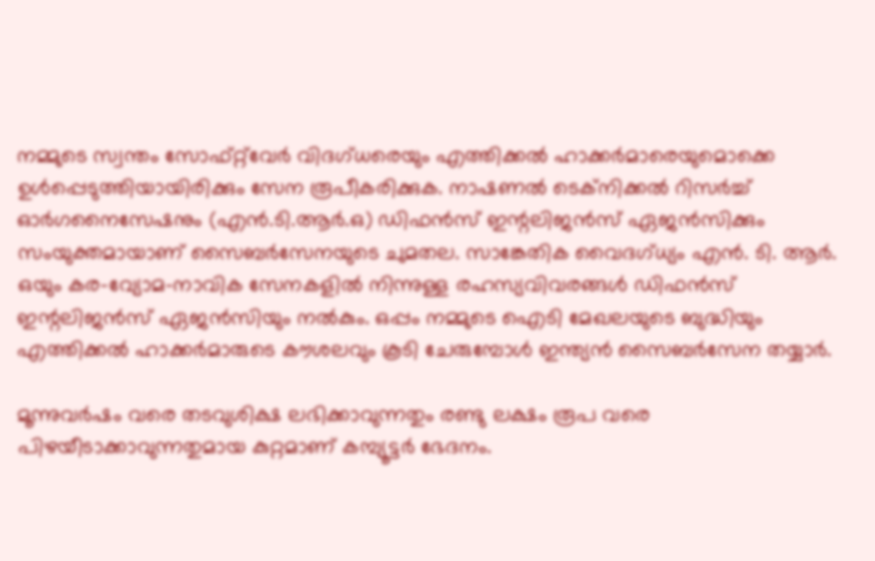നമ്മുടെ സ്വന്തം സോഫ്റ്റ്‌വേര്‍ വിദഗ്ധരെയും എത്തിക്കല്‍ ഹാക്കര്‍മാരെയുമൊക്കെ ഉള്‍പ്പെടുത്തിയായിരിക്കും സേന രൂപീകരിക്കുക. നാഷണല്‍ ടെക്‌നിക്കല്‍ റിസര്‍ച്ച് ഓര്‍ഗനൈസേഷനും (എന്‍.ടി.ആര്‍.ഒ) ഡിഫന്‍സ് ഇന്റലിജന്‍സ് ഏജന്‍സിക്കും സംയുക്തമായാണ് സൈബര്‍സേനയുടെ ചുമതല. സാങ്കേതിക വൈദഗ്ധ്യം എന്‍. ടി. ആര്‍. ഒയും കര-വ്യോമ-നാവിക സേനകളില്‍ നിന്നുള്ള രഹസ്യവിവരങ്ങള്‍ ഡിഫന്‍സ് ഇന്റലിജന്‍സ് ഏജന്‍സിയും നല്‍കും. ഒപ്പം നമ്മുടെ ഐടി മേഖലയുടെ ബുദ്ധിയും എത്തിക്കല്‍ ഹാക്കര്‍മാരുടെ കൗശലവും കൂടി ചേരുമ്പോള്‍ ഇന്ത്യന്‍ സൈബര്‍സേന തയ്യാര്‍.

മൂന്നുവര്‍ഷം വരെ തടവുശിക്ഷ ലഭിക്കാവുന്നതും രണ്ടു ലക്ഷം രൂപ വരെ പിഴയീടാക്കാവുന്നതുമായ കുറ്റമാണ് കമ്പ്യൂട്ടര്‍ ഭേദനം.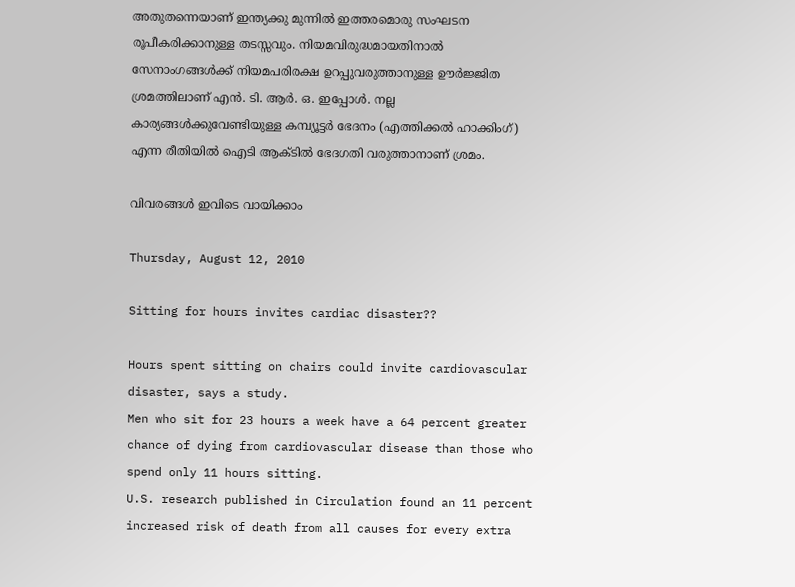അതുതന്നെയാണ് ഇന്ത്യക്കു മുന്നില്‍ ഇത്തരമൊരു സംഘടന രൂപീകരിക്കാനുള്ള തടസ്സവും. നിയമവിരുദ്ധമായതിനാല്‍ സേനാംഗങ്ങള്‍ക്ക് നിയമപരിരക്ഷ ഉറപ്പുവരുത്താനുള്ള ഊര്‍ജ്ജിത ശ്രമത്തിലാണ് എന്‍. ടി. ആര്‍. ഒ. ഇപ്പോള്‍. നല്ല കാര്യങ്ങള്‍ക്കുവേണ്ടിയുള്ള കമ്പ്യൂട്ടര്‍ ഭേദനം (എത്തിക്കല്‍ ഹാക്കിംഗ്) എന്ന രീതിയില്‍ ഐടി ആക്ടില്‍ ഭേദഗതി വരുത്താനാണ് ശ്രമം.

വിവരങ്ങള്‍ ഇവിടെ വായിക്കാം

Thursday, August 12, 2010

Sitting for hours invites cardiac disaster??

Hours spent sitting on chairs could invite cardiovascular disaster, says a study.
Men who sit for 23 hours a week have a 64 percent greater chance of dying from cardiovascular disease than those who spend only 11 hours sitting.
U.S. research published in Circulation found an 11 percent increased risk of death from all causes for every extra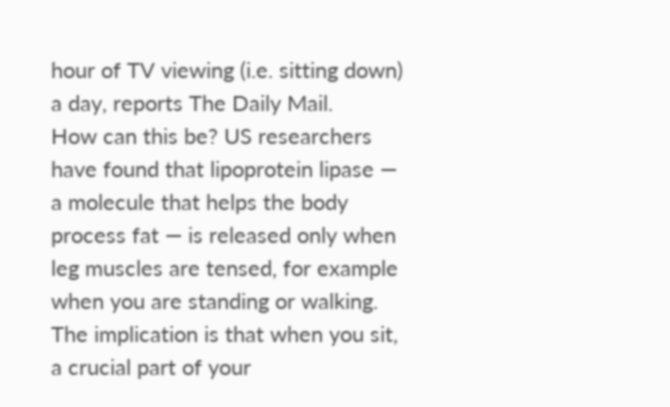hour of TV viewing (i.e. sitting down) a day, reports The Daily Mail.
How can this be? US researchers have found that lipoprotein lipase — a molecule that helps the body process fat — is released only when leg muscles are tensed, for example when you are standing or walking.
The implication is that when you sit, a crucial part of your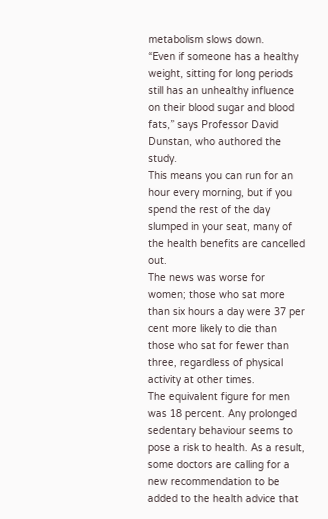metabolism slows down.
“Even if someone has a healthy weight, sitting for long periods still has an unhealthy influence on their blood sugar and blood fats,” says Professor David Dunstan, who authored the study.
This means you can run for an hour every morning, but if you spend the rest of the day slumped in your seat, many of the health benefits are cancelled out.
The news was worse for women; those who sat more than six hours a day were 37 per cent more likely to die than those who sat for fewer than three, regardless of physical activity at other times.
The equivalent figure for men was 18 percent. Any prolonged sedentary behaviour seems to pose a risk to health. As a result, some doctors are calling for a new recommendation to be added to the health advice that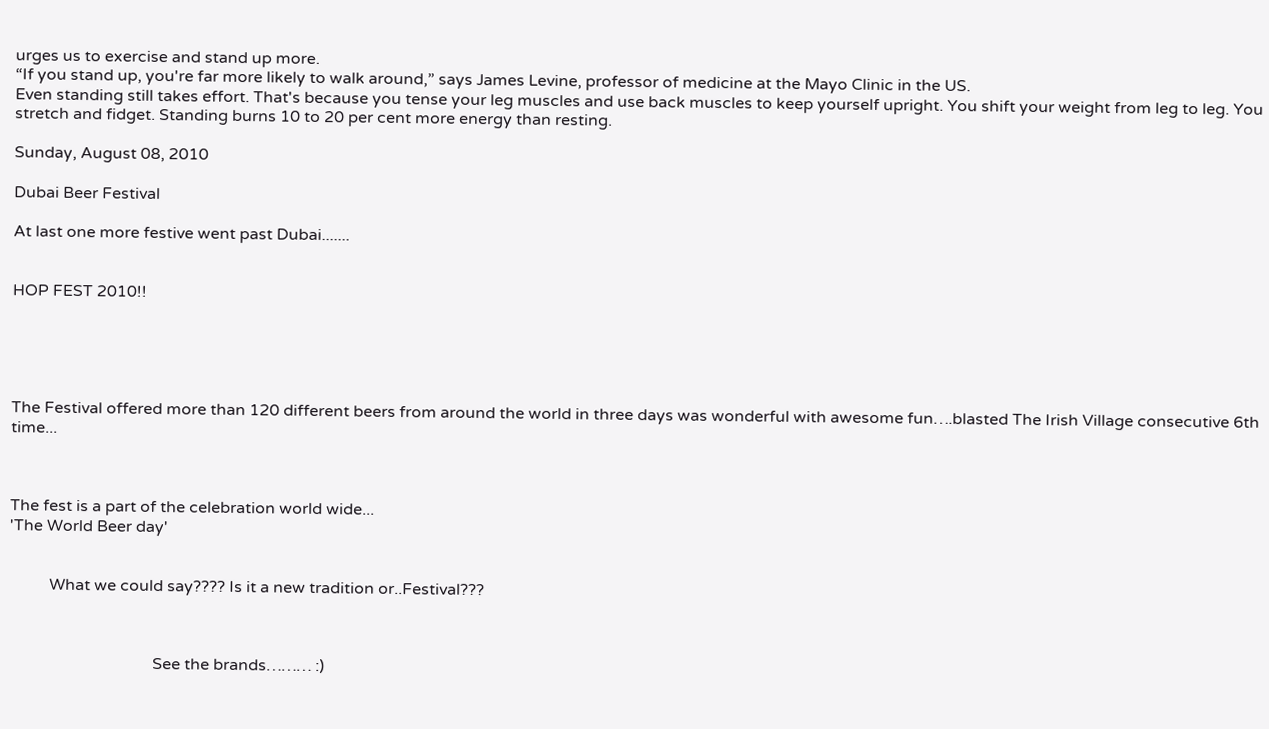urges us to exercise and stand up more.
“If you stand up, you're far more likely to walk around,” says James Levine, professor of medicine at the Mayo Clinic in the US.
Even standing still takes effort. That's because you tense your leg muscles and use back muscles to keep yourself upright. You shift your weight from leg to leg. You stretch and fidget. Standing burns 10 to 20 per cent more energy than resting.

Sunday, August 08, 2010

Dubai Beer Festival

At last one more festive went past Dubai.......


HOP FEST 2010!!





The Festival offered more than 120 different beers from around the world in three days was wonderful with awesome fun….blasted The Irish Village consecutive 6th time...



The fest is a part of the celebration world wide...
'The World Beer day'


          What we could say???? Is it a new tradition or..Festival???



                                    See the brands……… :)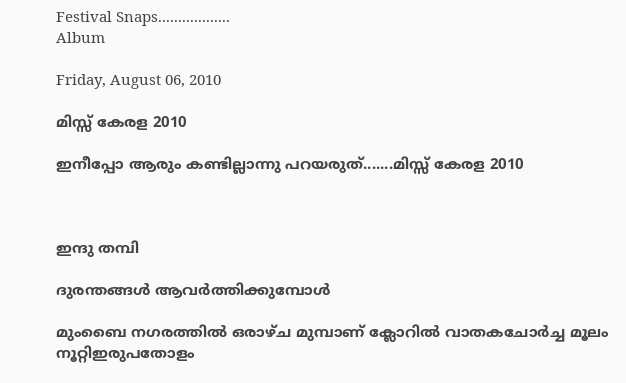Festival Snaps..................
Album

Friday, August 06, 2010

മിസ്സ്‌ കേരള 2010

ഇനീപ്പോ ആരും കണ്ടില്ലാന്നു പറയരുത്.......മിസ്സ്‌ കേരള 2010



ഇന്ദു തമ്പി

ദുരന്തങ്ങള്‍ ആവര്‍ത്തിക്കുമ്പോള്‍

മുംബൈ നഗരത്തില്‍ ഒരാഴ്ച മുമ്പാണ് ക്ലോറില്‍ വാതകചോര്‍ച്ച മൂലം നൂറ്റിഇരുപതോളം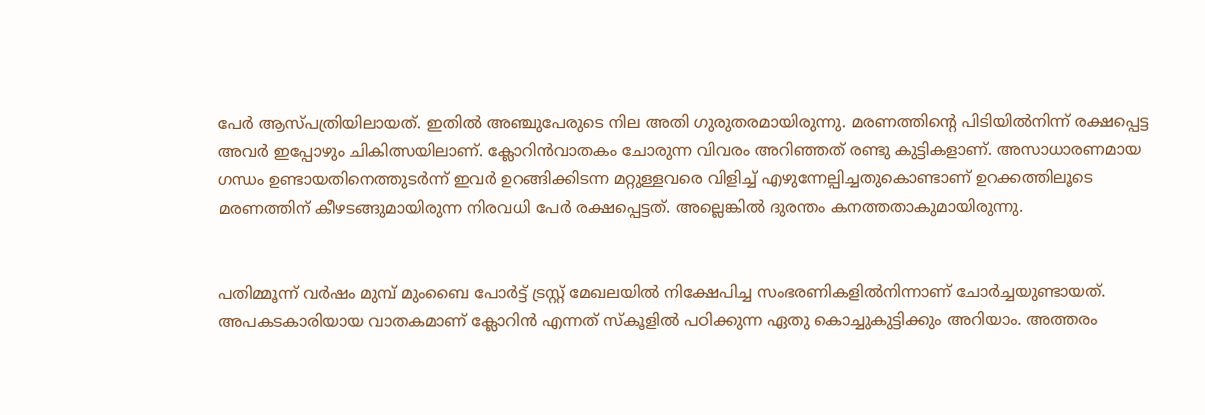പേര്‍ ആസ്പത്രിയിലായത്. ഇതില്‍ അഞ്ചുപേരുടെ നില അതി ഗുരുതരമായിരുന്നു. മരണത്തിന്റെ പിടിയില്‍നിന്ന് രക്ഷപ്പെട്ട അവര്‍ ഇപ്പോഴും ചികിത്സയിലാണ്. ക്ലോറിന്‍വാതകം ചോരുന്ന വിവരം അറിഞ്ഞത് രണ്ടു കുട്ടികളാണ്. അസാധാരണമായ ഗന്ധം ഉണ്ടായതിനെത്തുടര്‍ന്ന് ഇവര്‍ ഉറങ്ങിക്കിടന്ന മറ്റുള്ളവരെ വിളിച്ച് എഴുന്നേല്പിച്ചതുകൊണ്ടാണ് ഉറക്കത്തിലൂടെ മരണത്തിന് കീഴടങ്ങുമായിരുന്ന നിരവധി പേര്‍ രക്ഷപ്പെട്ടത്. അല്ലെങ്കില്‍ ദുരന്തം കനത്തതാകുമായിരുന്നു.


പതിമ്മൂന്ന് വര്‍ഷം മുമ്പ് മുംബൈ പോര്‍ട്ട് ട്രസ്റ്റ് മേഖലയില്‍ നിക്ഷേപിച്ച സംഭരണികളില്‍നിന്നാണ് ചോര്‍ച്ചയുണ്ടായത്. അപകടകാരിയായ വാതകമാണ് ക്ലോറിന്‍ എന്നത് സ്‌കൂളില്‍ പഠിക്കുന്ന ഏതു കൊച്ചുകുട്ടിക്കും അറിയാം. അത്തരം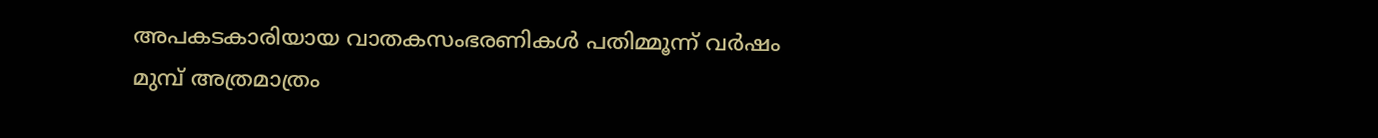അപകടകാരിയായ വാതകസംഭരണികള്‍ പതിമ്മൂന്ന് വര്‍ഷം മുമ്പ് അത്രമാത്രം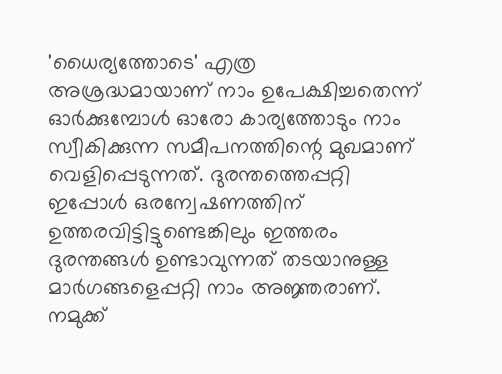'ധൈര്യത്തോടെ' എത്ര അശ്രദ്ധമായാണ് നാം ഉപേക്ഷിച്ചതെന്ന് ഓര്‍ക്കുമ്പോള്‍ ഓരോ കാര്യത്തോടും നാം സ്വീകിക്കുന്ന സമീപനത്തിന്റെ മുഖമാണ് വെളിപ്പെടുന്നത്. ദുരന്തത്തെപ്പറ്റി ഇപ്പോള്‍ ഒരന്വേഷണത്തിന് ഉത്തരവിട്ടിട്ടുണ്ടെങ്കിലും ഇത്തരം ദുരന്തങ്ങള്‍ ഉണ്ടാവുന്നത് തടയാനുള്ള മാര്‍ഗങ്ങളെപ്പറ്റി നാം അജ്ഞരാണ്. നമുക്ക്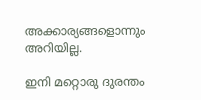അക്കാര്യങ്ങളൊന്നും അറിയില്ല.

ഇനി മറ്റൊരു ദുരന്തം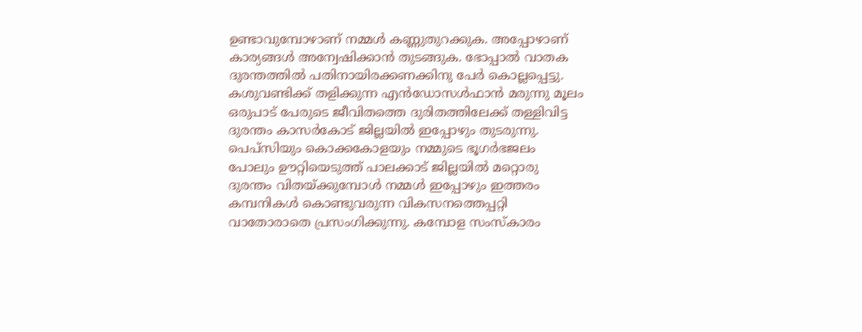ഉണ്ടാവുമ്പോഴാണ് നമ്മള്‍ കണ്ണുതുറക്കുക. അപ്പോഴാണ് കാര്യങ്ങള്‍ അന്വേഷിക്കാന്‍ തുടങ്ങുക. ഭോപ്പാല്‍ വാതക ദുരന്തത്തില്‍ പതിനായിരക്കണക്കിനു പേര്‍ കൊല്ലപ്പെട്ടു. കശുവണ്ടിക്ക് തളിക്കുന്ന എന്‍ഡോസള്‍ഫാന്‍ മരുന്നു മൂലം ഒരുപാട് പേരുടെ ജീവിതത്തെ ദുരിതത്തിലേക്ക് തള്ളിവിട്ട ദുരന്തം കാസര്‍കോട് ജില്ലയില്‍ ഇപ്പോഴും തുടരുന്നു. പെപ്‌സിയും കൊക്കകോളയും നമ്മുടെ ഭൂഗര്‍ഭജലം പോലും ഊറ്റിയെടുത്ത് പാലക്കാട് ജില്ലയില്‍ മറ്റൊരു ദുരന്തം വിതയ്ക്കുമ്പോള്‍ നമ്മള്‍ ഇപ്പോഴും ഇത്തരം കമ്പനികള്‍ കൊണ്ടുവരുന്ന വികസനത്തെപ്പറ്റി വാതോരാതെ പ്രസംഗിക്കുന്നു. കമ്പോള സംസ്‌കാരം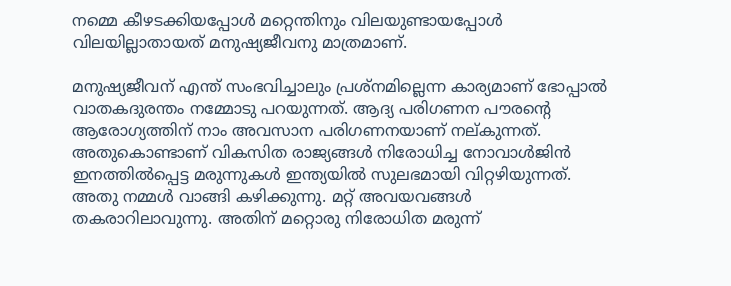നമ്മെ കീഴടക്കിയപ്പോള്‍ മറ്റെന്തിനും വിലയുണ്ടായപ്പോള്‍ വിലയില്ലാതായത് മനുഷ്യജീവനു മാത്രമാണ്.

മനുഷ്യജീവന് എന്ത് സംഭവിച്ചാലും പ്രശ്‌നമില്ലെന്ന കാര്യമാണ് ഭോപ്പാല്‍ വാതകദുരന്തം നമ്മോടു പറയുന്നത്. ആദ്യ പരിഗണന പൗരന്റെ ആരോഗ്യത്തിന് നാം അവസാന പരിഗണനയാണ് നല്കുന്നത്. അതുകൊണ്ടാണ് വികസിത രാജ്യങ്ങള്‍ നിരോധിച്ച നോവാള്‍ജിന്‍ ഇനത്തില്‍പ്പെട്ട മരുന്നുകള്‍ ഇന്ത്യയില്‍ സുലഭമായി വിറ്റഴിയുന്നത്. അതു നമ്മള്‍ വാങ്ങി കഴിക്കുന്നു. മറ്റ് അവയവങ്ങള്‍ തകരാറിലാവുന്നു. അതിന് മറ്റൊരു നിരോധിത മരുന്ന്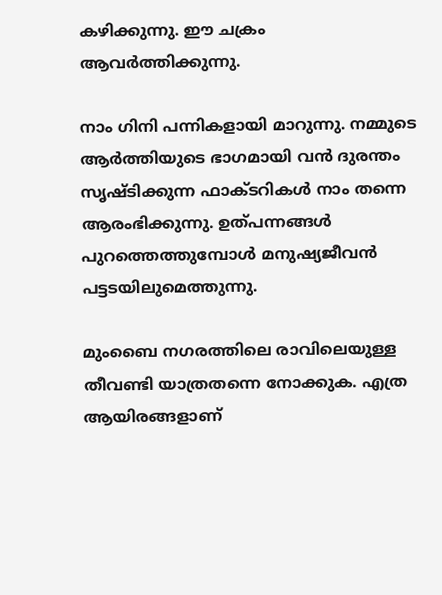കഴിക്കുന്നു. ഈ ചക്രം ആവര്‍ത്തിക്കുന്നു.

നാം ഗിനി പന്നികളായി മാറുന്നു. നമ്മുടെ ആര്‍ത്തിയുടെ ഭാഗമായി വന്‍ ദുരന്തം സൃഷ്ടിക്കുന്ന ഫാക്ടറികള്‍ നാം തന്നെ ആരംഭിക്കുന്നു. ഉത്പന്നങ്ങള്‍ പുറത്തെത്തുമ്പോള്‍ മനുഷ്യജീവന്‍ പട്ടടയിലുമെത്തുന്നു.

മുംബൈ നഗരത്തിലെ രാവിലെയുള്ള തീവണ്ടി യാത്രതന്നെ നോക്കുക. എത്ര ആയിരങ്ങളാണ്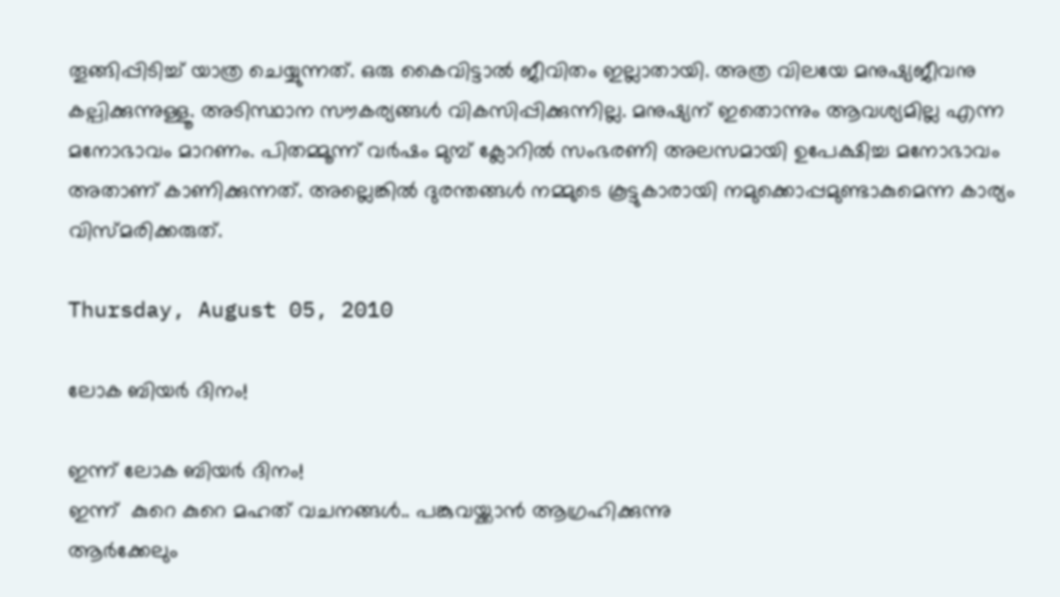തൂങ്ങിപ്പിടിച്ച് യാത്ര ചെയ്യുന്നത്. ഒരു കൈവിട്ടാല്‍ ജീവിതം ഇല്ലാതായി. അത്ര വിലയേ മനുഷ്യജീവനു കല്പിക്കുന്നുള്ളൂ. അടിസ്ഥാന സൗകര്യങ്ങള്‍ വികസിപ്പിക്കുന്നില്ല. മനുഷ്യന് ഇതൊന്നും ആവശ്യമില്ല എന്ന മനോഭാവം മാറണം. പിതമ്മൂന്ന് വര്‍ഷം മുമ്പ് ക്ലോറില്‍ സംഭരണി അലസമായി ഉപേക്ഷിച്ച മനോഭാവം അതാണ് കാണിക്കുന്നത്. അല്ലെങ്കില്‍ ദുരന്തങ്ങള്‍ നമ്മുടെ കൂട്ടുകാരായി നമുക്കൊപ്പമുണ്ടാകുമെന്ന കാര്യം വിസ്മരിക്കരുത്.

Thursday, August 05, 2010

ലോക ബിയര്‍ ദിനം!

ഇന്ന് ലോക ബിയര്‍ ദിനം!
ഇന്ന്  കുറെ കുറെ മഹത്‌ വചനങ്ങള്‍.. പങ്കുവയ്ക്കാന്‍ ആഗ്രഹിക്കുന്നു
ആര്‍ക്കേലും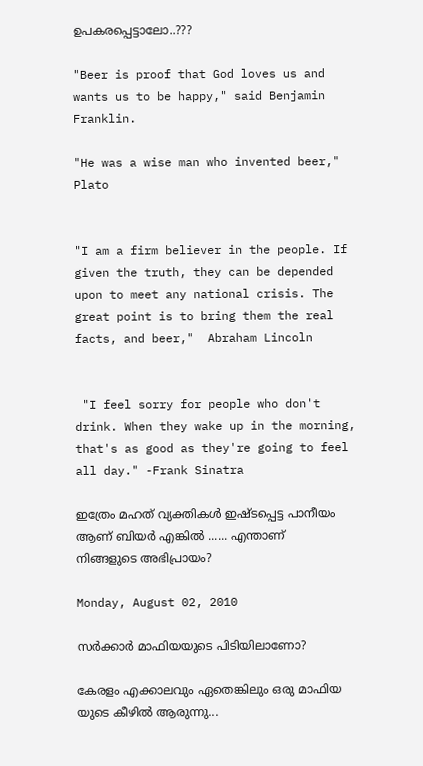ഉപകരപ്പെട്ടാലോ..???

"Beer is proof that God loves us and wants us to be happy," said Benjamin Franklin.

"He was a wise man who invented beer," Plato


"I am a firm believer in the people. If given the truth, they can be depended upon to meet any national crisis. The great point is to bring them the real facts, and beer,"  Abraham Lincoln


 "I feel sorry for people who don't drink. When they wake up in the morning, that's as good as they're going to feel all day." -Frank Sinatra

ഇത്രേം മഹത്‌ വ്യക്തികള്‍ ഇഷ്ടപ്പെട്ട പാനീയം ആണ് ബിയര്‍ എങ്കില്‍ ...... എന്താണ് നിങ്ങളുടെ അഭിപ്രായം?

Monday, August 02, 2010

സര്‍ക്കാര്‍ മാഫിയയുടെ പിടിയിലാണോ?

കേരളം എക്കാലവും ഏതെങ്കിലും ഒരു മാഫിയ യുടെ കീഴില്‍ ആരുന്നു...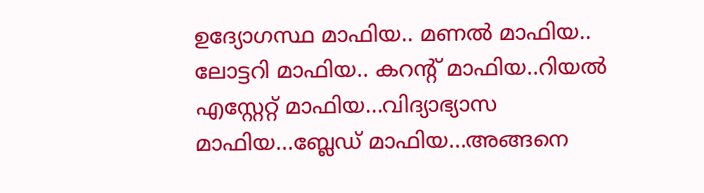ഉദ്യോഗസ്ഥ മാഫിയ.. മണല്‍ മാഫിയ.. ലോട്ടറി മാഫിയ.. കറന്റ്‌ മാഫിയ..റിയല്‍ എസ്റ്റേറ്റ്‌ മാഫിയ...വിദ്യാഭ്യാസ മാഫിയ...ബ്ലേഡ് മാഫിയ...അങ്ങനെ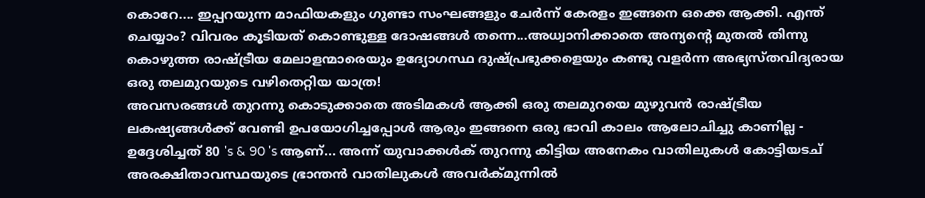കൊറേ.... ഇപ്പറയുന്ന മാഫിയകളും ഗുണ്ടാ സംഘങ്ങളും ചേര്‍ന്ന് കേരളം ഇങ്ങനെ ഒക്കെ ആക്കി. എന്ത് ചെയ്യാം? വിവരം കൂടിയത് കൊണ്ടുള്ള ദോഷങ്ങള്‍ തന്നെ...അധ്വാനിക്കാതെ അന്യന്‍റെ മുതല്‍ തിന്നു കൊഴുത്ത രാഷ്ട്രീയ മേലാളന്മാരെയും ഉദ്യോഗസ്ഥ ദുഷ്പ്രഭുക്കളെയും കണ്ടു വളര്‍ന്ന അഭ്യസ്തവിദ്യരായ ഒരു തലമുറയുടെ വഴിതെറ്റിയ യാത്ര!
അവസരങ്ങള്‍ തുറന്നു കൊടുക്കാതെ അടിമകള്‍ ആക്കി ഒരു തലമുറയെ മുഴുവന്‍ രാഷ്ട്രീയ ലകഷ്യങ്ങള്‍ക്ക് വേണ്ടി ഉപയോഗിച്ചപ്പോള്‍ ആരും ഇങ്ങനെ ഒരു ഭാവി കാലം ആലോചിച്ചു കാണില്ല - ഉദ്ദേശിച്ചത് 80 's & 90 's ആണ്... അന്ന് യുവാക്കള്‍ക് തുറന്നു കിട്ടിയ അനേകം വാതിലുകള്‍ കോട്ടിയടച് അരക്ഷിതാവസ്ഥയുടെ ഭ്രാന്തന്‍ വാതിലുകള്‍ അവര്‍ക്മുന്നില്‍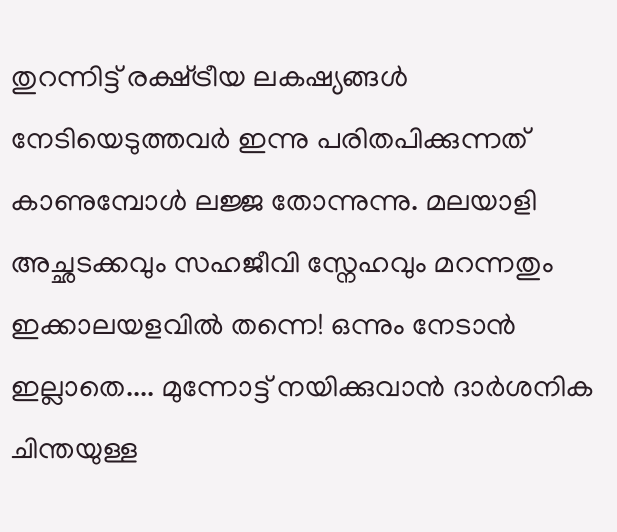തുറന്നിട്ട് രക്ഷ്ട്രീയ ലകഷ്യങ്ങള്‍ നേടിയെടുത്തവര്‍ ഇന്നു പരിതപിക്കുന്നത് കാണുമ്പോള്‍ ലജ്ജ തോന്നുന്നു. മലയാളി അച്ഛടക്കവും സഹജീവി സ്നേഹവും മറന്നതും ഇക്കാലയളവില്‍ തന്നെ! ഒന്നും നേടാന്‍ ഇല്ലാതെ.... മുന്നോട്ട് നയിക്കുവാന്‍ ദാര്‍ശനിക ചിന്തയുള്ള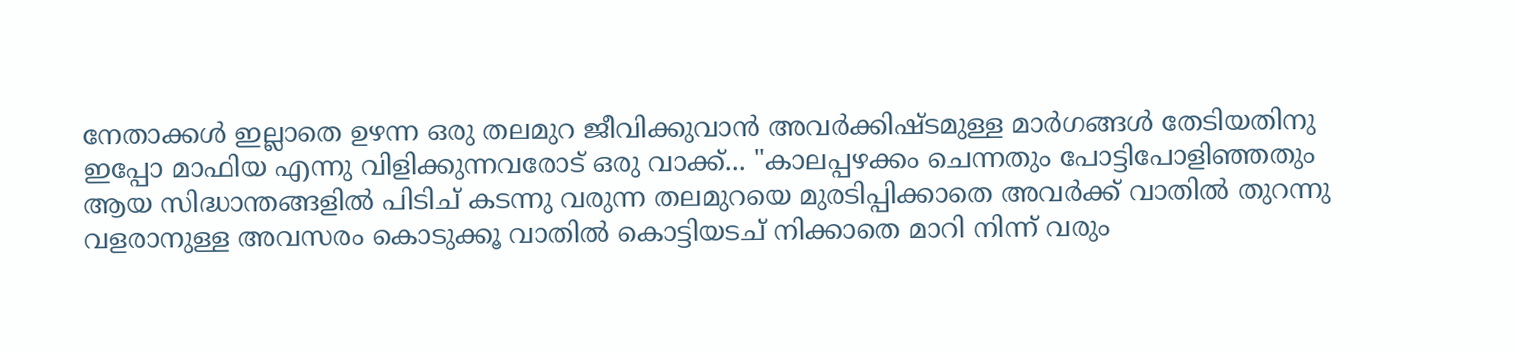നേതാക്കള്‍ ഇല്ലാതെ ഉഴന്ന ഒരു തലമുറ ജീവിക്കുവാന്‍ അവര്‍ക്കിഷ്ടമുള്ള മാര്‍ഗങ്ങള്‍ തേടിയതിനു ഇപ്പോ മാഫിയ എന്നു വിളിക്കുന്നവരോട് ഒരു വാക്ക്... "കാലപ്പഴക്കം ചെന്നതും പോട്ടിപോളിഞ്ഞതും ആയ സിദ്ധാന്തങ്ങളില്‍ പിടിച് കടന്നു വരുന്ന തലമുറയെ മുരടിപ്പിക്കാതെ അവര്‍ക്ക് വാതില്‍ തുറന്നു വളരാനുള്ള അവസരം കൊടുക്കൂ വാതില്‍ കൊട്ടിയടച് നിക്കാതെ മാറി നിന്ന് വരും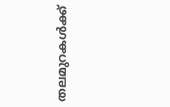തലമുറകള്‍ക്ക്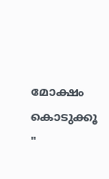മോക്ഷം കൊടുക്കൂ "